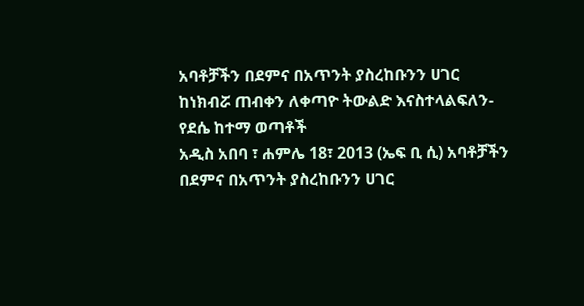አባቶቻችን በደምና በአጥንት ያስረከቡንን ሀገር ከነክብሯ ጠብቀን ለቀጣዮ ትውልድ እናስተላልፍለን-የደሴ ከተማ ወጣቶች
አዲስ አበባ ፣ ሐምሌ 18፣ 2013 (ኤፍ ቢ ሲ) አባቶቻችን በደምና በአጥንት ያስረከቡንን ሀገር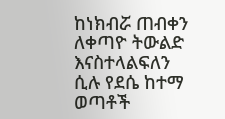ከነክብሯ ጠብቀን ለቀጣዮ ትውልድ እናስተላልፍለን ሲሉ የደሴ ከተማ ወጣቶች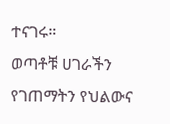ተናገሩ።
ወጣቶቹ ሀገራችን የገጠማትን የህልውና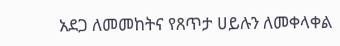አደጋ ለመመከትና የጸጥታ ሀይሉን ለመቀላቀል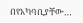በየአካባቢያቸው…